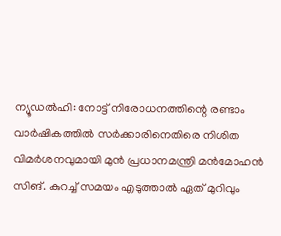ന്യൂഡൽഹി: നോട്ട് നിരോധനത്തിന്റെ രണ്ടാം വാർഷികത്തിൽ സർക്കാരിനെതിരെ നിശിത വിമർശനവുമായി മുൻ പ്രധാനമന്ത്രി മൻമോഹൻ സിങ്. കുറച്ച് സമയം എടുത്താൽ ഏത് മുറിവും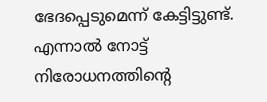ഭേദപ്പെടുമെന്ന് കേട്ടിട്ടുണ്ട്. എന്നാൽ നോട്ട് നിരോധനത്തിന്റെ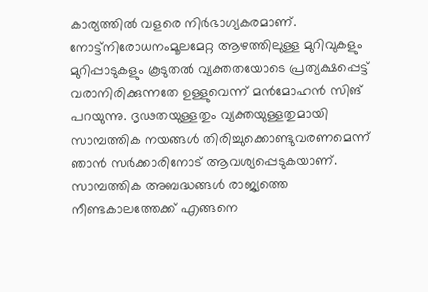കാര്യത്തിൽ വളരെ നിർഭാഗ്യകരമാണ്. നോട്ട്നിരോധനംമൂലമേറ്റ ആഴത്തിലുള്ള മുറിവുകളും മുറിപ്പാടുകളും കൂടുതൽ വ്യക്തതയോടെ പ്രത്യക്ഷപ്പെട്ട് വരാനിരിക്കുന്നതേ ഉള്ളുവെന്ന് മൻമോഹൻ സിങ് പറയുന്നു. ദൃഢതയുള്ളതും വ്യക്തയുള്ളതുമായി സാമ്പത്തിക നയങ്ങൾ തിരിച്ചുക്കൊണ്ടുവരണമെന്ന് ഞാൻ സർക്കാരിനോട് ആവശ്യപ്പെടുകയാണ്. സാമ്പത്തിക അബദ്ധങ്ങൾ രാജ്യത്തെ നീണ്ടകാലത്തേക്ക് എങ്ങനെ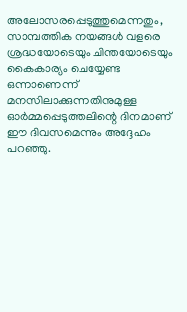അലോസരപ്പെടുത്തുമെന്നതും, സാമ്പത്തിക നയങ്ങൾ വളരെ ശ്രദ്ധയോടെയും ചിന്തയോടെയും കൈകാര്യം ചെയ്യേണ്ട ഒന്നാണെന്ന് മനസിലാക്കുന്നതിനുമുള്ള ഓർമ്മപ്പെടുത്തലിന്റെ ദിനമാണ് ഈ ദിവസമെന്നും അദ്ദേഹം പറഞ്ഞു.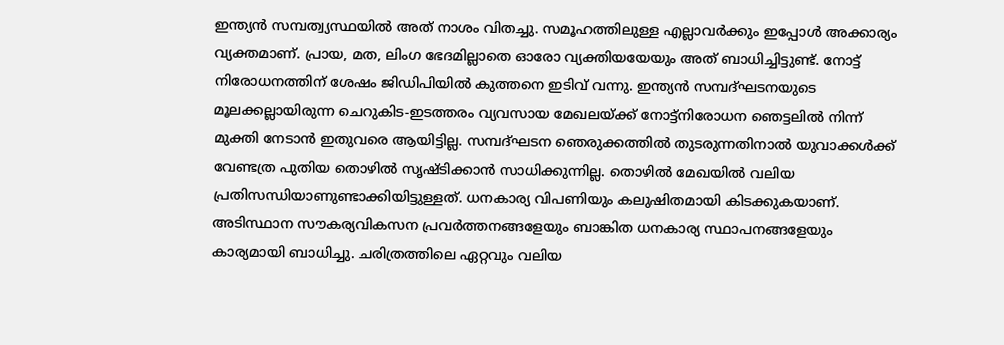ഇന്ത്യൻ സമ്പത്വ്യസ്ഥയിൽ അത് നാശം വിതച്ചു. സമൂഹത്തിലുള്ള എല്ലാവർക്കും ഇപ്പോൾ അക്കാര്യം വ്യക്തമാണ്. പ്രായ, മത, ലിംഗ ഭേദമില്ലാതെ ഓരോ വ്യക്തിയയേയും അത് ബാധിച്ചിട്ടുണ്ട്. നോട്ട് നിരോധനത്തിന് ശേഷം ജിഡിപിയിൽ കുത്തനെ ഇടിവ് വന്നു. ഇന്ത്യൻ സമ്പദ്ഘടനയുടെ മൂലക്കല്ലായിരുന്ന ചെറുകിട-ഇടത്തരം വ്യവസായ മേഖലയ്ക്ക് നോട്ട്നിരോധന ഞെട്ടലിൽ നിന്ന് മുക്തി നേടാൻ ഇതുവരെ ആയിട്ടില്ല. സമ്പദ്ഘടന ഞെരുക്കത്തിൽ തുടരുന്നതിനാൽ യുവാക്കൾക്ക് വേണ്ടത്ര പുതിയ തൊഴിൽ സൃഷ്ടിക്കാൻ സാധിക്കുന്നില്ല. തൊഴിൽ മേഖയിൽ വലിയ പ്രതിസന്ധിയാണുണ്ടാക്കിയിട്ടുള്ളത്. ധനകാര്യ വിപണിയും കലുഷിതമായി കിടക്കുകയാണ്. അടിസ്ഥാന സൗകര്യവികസന പ്രവർത്തനങ്ങളേയും ബാങ്കിത ധനകാര്യ സ്ഥാപനങ്ങളേയും കാര്യമായി ബാധിച്ചു. ചരിത്രത്തിലെ ഏറ്റവും വലിയ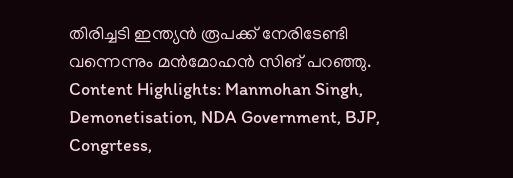തിരിച്ചടി ഇന്ത്യൻ രൂപക്ക് നേരിടേണ്ടി വന്നെന്നും മൻമോഹൻ സിങ് പറഞ്ഞു. Content Highlights: Manmohan Singh, Demonetisation, NDA Government, BJP, Congrtess,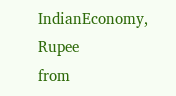IndianEconomy, Rupee
from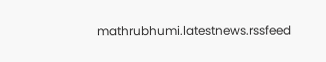mathrubhumi.latestnews.rssfeed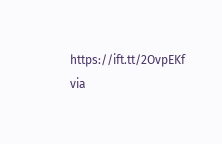https://ift.tt/2OvpEKf
via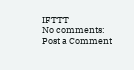IFTTT
No comments:
Post a Comment